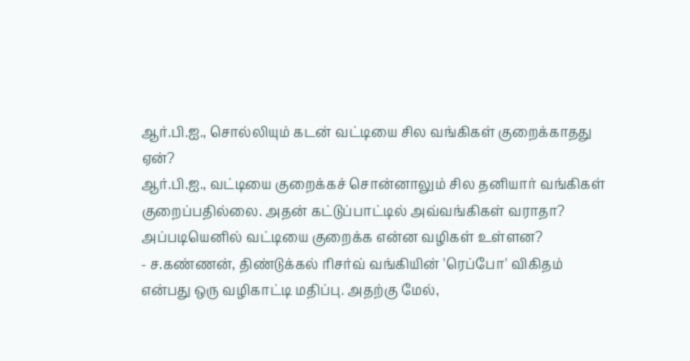ஆர்.பி.ஐ., சொல்லியும் கடன் வட்டியை சில வங்கிகள் குறைக்காதது ஏன்?
ஆர்.பி.ஐ., வட்டியை குறைக்கச் சொன்னாலும் சில தனியார் வங்கிகள் குறைப்பதில்லை. அதன் கட்டுப்பாட்டில் அவ்வங்கிகள் வராதா? அப்படியெனில் வட்டியை குறைக்க என்ன வழிகள் உள்ளன?
- ச.கண்ணன், திண்டுக்கல் ரிசர்வ் வங்கியின் 'ரெப்போ' விகிதம் என்பது ஒரு வழிகாட்டி மதிப்பு. அதற்கு மேல்,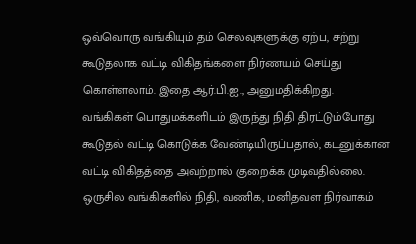ஒவ்வொரு வங்கியும் தம் செலவுகளுக்கு ஏற்ப, சற்று கூடுதலாக வட்டி விகிதங்களை நிர்ணயம் செய்து கொள்ளலாம். இதை ஆர்.பி.ஐ., அனுமதிக்கிறது.
வங்கிகள் பொதுமக்களிடம் இருந்து நிதி திரட்டும்போது கூடுதல் வட்டி கொடுக்க வேண்டியிருப்பதால், கடனுக்கான வட்டி விகிதத்தை அவற்றால் குறைக்க முடிவதில்லை.
ஒருசில வங்கிகளில் நிதி, வணிக, மனிதவள நிர்வாகம்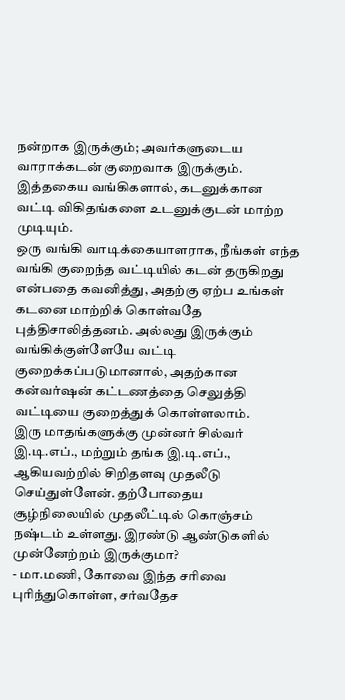நன்றாக இருக்கும்; அவர்களுடைய வாராக்கடன் குறைவாக இருக்கும். இத்தகைய வங்கிகளால், கடனுக்கான வட்டி விகிதங்களை உடனுக்குடன் மாற்ற முடியும்.
ஒரு வங்கி வாடிக்கையாளராக, நீங்கள் எந்த வங்கி குறைந்த வட்டியில் கடன் தருகிறது என்பதை கவனித்து, அதற்கு ஏற்ப உங்கள் கடனை மாற்றிக் கொள்வதே புத்திசாலித்தனம். அல்லது இருக்கும் வங்கிக்குள்ளேயே வட்டி குறைக்கப்படுமானால், அதற்கான கன்வர்ஷன் கட்டணத்தை செலுத்தி வட்டியை குறைத்துக் கொள்ளலாம்.
இரு மாதங்களுக்கு முன்னர் சில்வர் இ.டி.எப்., மற்றும் தங்க இ.டி.எப்., ஆகியவற்றில் சிறிதளவு முதலீடு செய்துள்ளேன். தற்போதைய சூழ்நிலையில் முதலீட்டில் கொஞ்சம் நஷ்டம் உள்ளது. இரண்டு ஆண்டுகளில் முன்னேற்றம் இருக்குமா?
- மா.மணி, கோவை இந்த சரிவை புரிந்துகொள்ள, சர்வதேச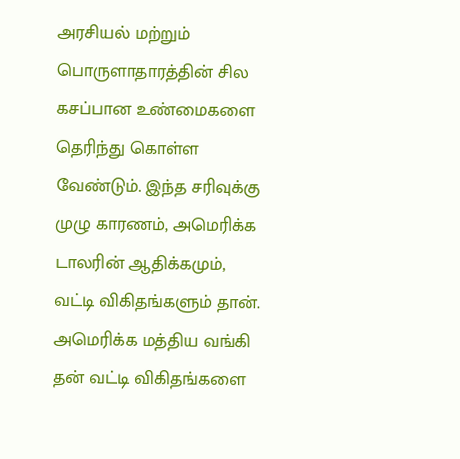அரசியல் மற்றும் பொருளாதாரத்தின் சில கசப்பான உண்மைகளை தெரிந்து கொள்ள வேண்டும். இந்த சரிவுக்கு முழு காரணம், அமெரிக்க டாலரின் ஆதிக்கமும், வட்டி விகிதங்களும் தான்.
அமெரிக்க மத்திய வங்கி தன் வட்டி விகிதங்களை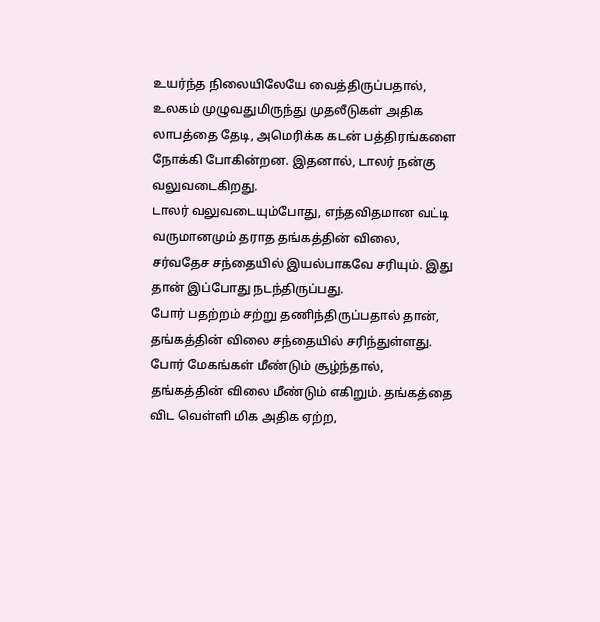உயர்ந்த நிலையிலேயே வைத்திருப்பதால், உலகம் முழுவதுமிருந்து முதலீடுகள் அதிக லாபத்தை தேடி, அமெரிக்க கடன் பத்திரங்களை நோக்கி போகின்றன. இதனால், டாலர் நன்கு வலுவடைகிறது.
டாலர் வலுவடையும்போது, எந்தவிதமான வட்டி வருமானமும் தராத தங்கத்தின் விலை, சர்வதேச சந்தையில் இயல்பாகவே சரியும். இது தான் இப்போது நடந்திருப்பது.
போர் பதற்றம் சற்று தணிந்திருப்பதால் தான், தங்கத்தின் விலை சந்தையில் சரிந்துள்ளது. போர் மேகங்கள் மீண்டும் சூழ்ந்தால், தங்கத்தின் விலை மீண்டும் எகிறும். தங்கத்தை விட வெள்ளி மிக அதிக ஏற்ற,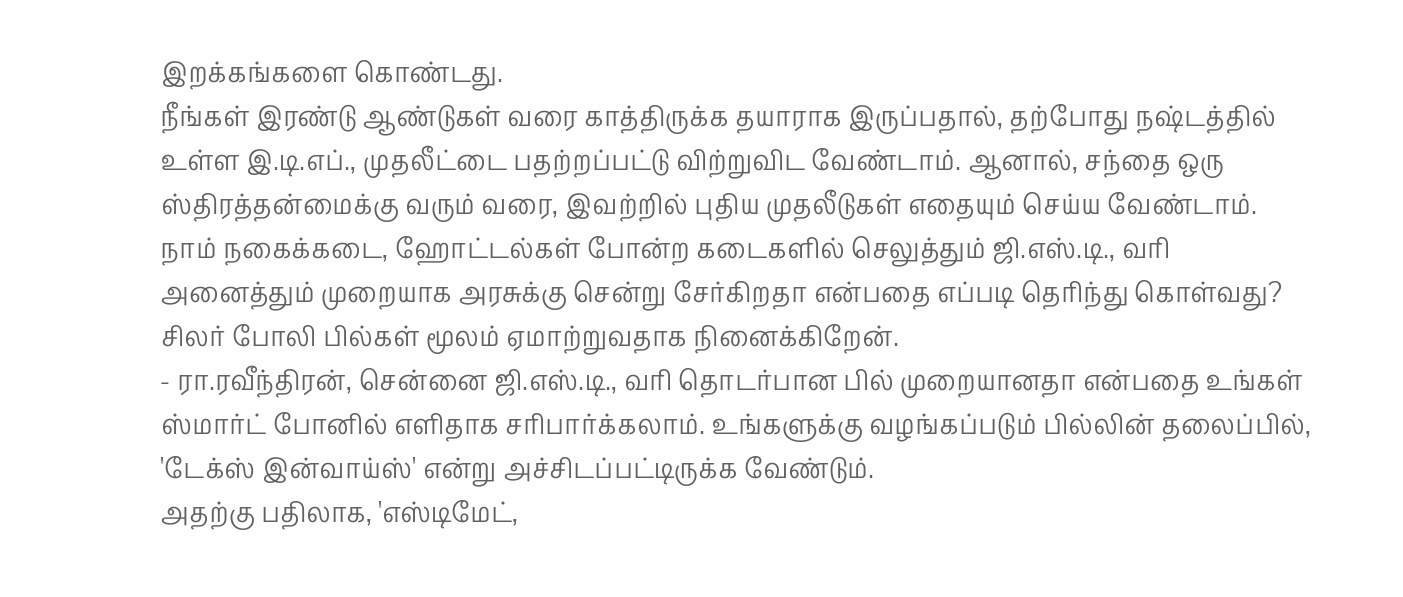இறக்கங்களை கொண்டது.
நீங்கள் இரண்டு ஆண்டுகள் வரை காத்திருக்க தயாராக இருப்பதால், தற்போது நஷ்டத்தில் உள்ள இ.டி.எப்., முதலீட்டை பதற்றப்பட்டு விற்றுவிட வேண்டாம். ஆனால், சந்தை ஒரு ஸ்திரத்தன்மைக்கு வரும் வரை, இவற்றில் புதிய முதலீடுகள் எதையும் செய்ய வேண்டாம்.
நாம் நகைக்கடை, ஹோட்டல்கள் போன்ற கடைகளில் செலுத்தும் ஜி.எஸ்.டி., வரி அனைத்தும் முறையாக அரசுக்கு சென்று சேர்கிறதா என்பதை எப்படி தெரிந்து கொள்வது? சிலர் போலி பில்கள் மூலம் ஏமாற்றுவதாக நினைக்கிறேன்.
- ரா.ரவீந்திரன், சென்னை ஜி.எஸ்.டி., வரி தொடர்பான பில் முறையானதா என்பதை உங்கள் ஸ்மார்ட் போனில் எளிதாக சரிபார்க்கலாம். உங்களுக்கு வழங்கப்படும் பில்லின் தலைப்பில், 'டேக்ஸ் இன்வாய்ஸ்' என்று அச்சிடப்பட்டிருக்க வேண்டும்.
அதற்கு பதிலாக, 'எஸ்டிமேட்,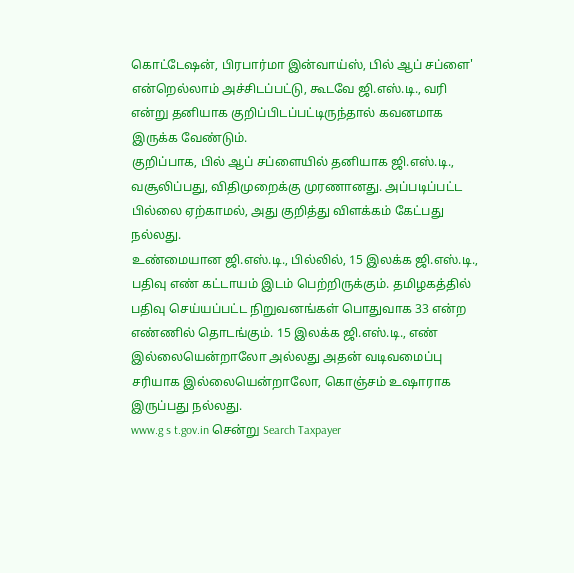கொட்டேஷன், பிரபார்மா இன்வாய்ஸ், பில் ஆப் சப்ளை' என்றெல்லாம் அச்சிடப்பட்டு, கூடவே ஜி.எஸ்.டி., வரி என்று தனியாக குறிப்பிடப்பட்டிருந்தால் கவனமாக இருக்க வேண்டும்.
குறிப்பாக, பில் ஆப் சப்ளையில் தனியாக ஜி.எஸ்.டி., வசூலிப்பது, விதிமுறைக்கு முரணானது. அப்படிப்பட்ட பில்லை ஏற்காமல், அது குறித்து விளக்கம் கேட்பது நல்லது.
உண்மையான ஜி.எஸ்.டி., பில்லில், 15 இலக்க ஜி.எஸ்.டி., பதிவு எண் கட்டாயம் இடம் பெற்றிருக்கும். தமிழகத்தில் பதிவு செய்யப்பட்ட நிறுவனங்கள் பொதுவாக 33 என்ற எண்ணில் தொடங்கும். 15 இலக்க ஜி.எஸ்.டி., எண் இல்லையென்றாலோ அல்லது அதன் வடிவமைப்பு சரியாக இல்லையென்றாலோ, கொஞ்சம் உஷாராக இருப்பது நல்லது.
www.g s t.gov.in சென்று Search Taxpayer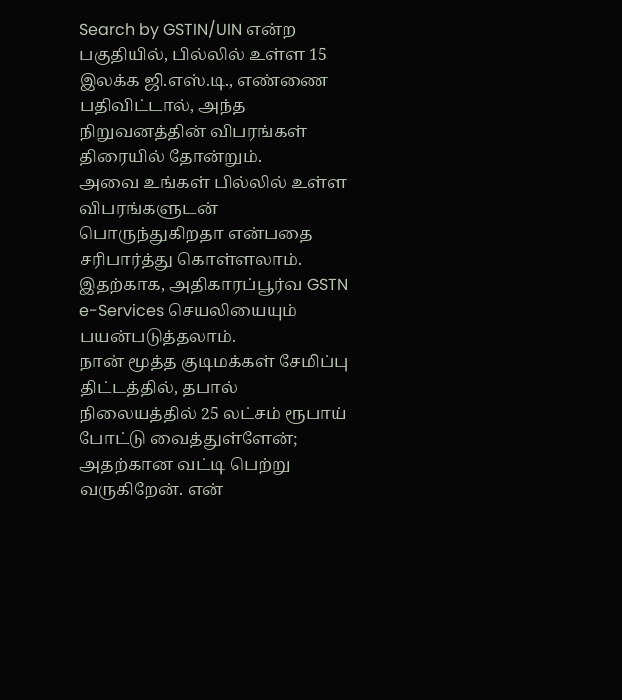Search by GSTIN/UIN என்ற பகுதியில், பில்லில் உள்ள 15 இலக்க ஜி.எஸ்.டி., எண்ணை பதிவிட்டால், அந்த நிறுவனத்தின் விபரங்கள் திரையில் தோன்றும்.
அவை உங்கள் பில்லில் உள்ள விபரங்களுடன் பொருந்துகிறதா என்பதை சரிபார்த்து கொள்ளலாம். இதற்காக, அதிகாரப்பூர்வ GSTN e-Services செயலியையும் பயன்படுத்தலாம்.
நான் மூத்த குடிமக்கள் சேமிப்பு திட்டத்தில், தபால் நிலையத்தில் 25 லட்சம் ரூபாய் போட்டு வைத்துள்ளேன்; அதற்கான வட்டி பெற்று வருகிறேன். என்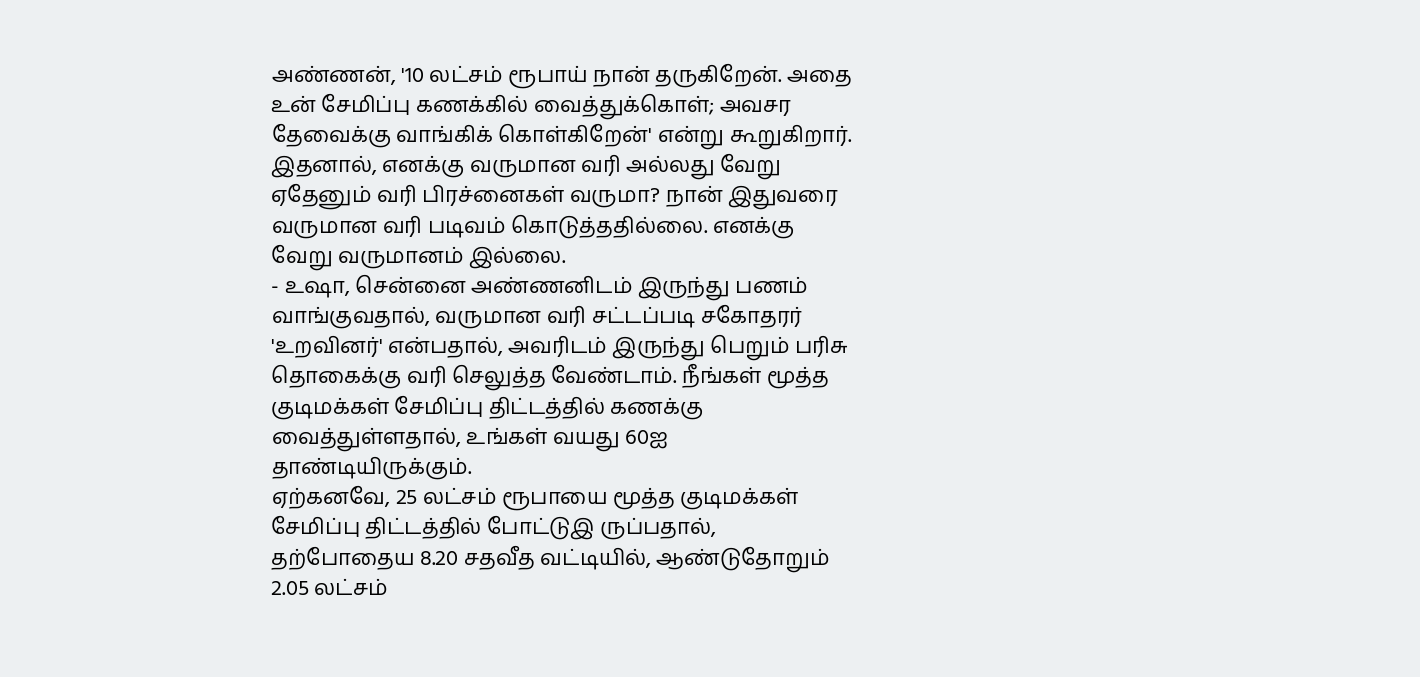அண்ணன், '10 லட்சம் ரூபாய் நான் தருகிறேன். அதை உன் சேமிப்பு கணக்கில் வைத்துக்கொள்; அவசர தேவைக்கு வாங்கிக் கொள்கிறேன்' என்று கூறுகிறார். இதனால், எனக்கு வருமான வரி அல்லது வேறு ஏதேனும் வரி பிரச்னைகள் வருமா? நான் இதுவரை வருமான வரி படிவம் கொடுத்ததில்லை. எனக்கு வேறு வருமானம் இல்லை.
- உஷா, சென்னை அண்ணனிடம் இருந்து பணம் வாங்குவதால், வருமான வரி சட்டப்படி சகோதரர் 'உறவினர்' என்பதால், அவரிடம் இருந்து பெறும் பரிசு தொகைக்கு வரி செலுத்த வேண்டாம். நீங்கள் மூத்த குடிமக்கள் சேமிப்பு திட்டத்தில் கணக்கு வைத்துள்ளதால், உங்கள் வயது 60ஐ தாண்டியிருக்கும்.
ஏற்கனவே, 25 லட்சம் ரூபாயை மூத்த குடிமக்கள் சேமிப்பு திட்டத்தில் போட்டுஇ ருப்பதால், தற்போதைய 8.20 சதவீத வட்டியில், ஆண்டுதோறும் 2.05 லட்சம்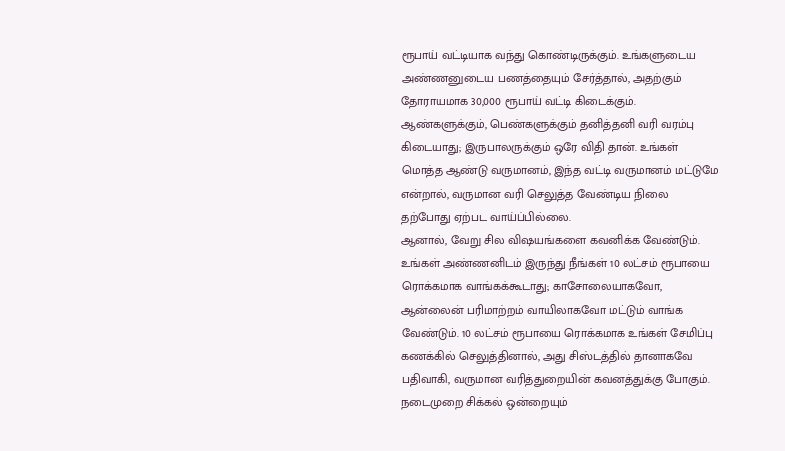ரூபாய் வட்டியாக வந்து கொண்டிருக்கும். உங்களுடைய அண்ணனுடைய பணத்தையும் சேர்த்தால், அதற்கும் தோராயமாக 30,000 ரூபாய் வட்டி கிடைக்கும்.
ஆண்களுக்கும், பெண்களுக்கும் தனித்தனி வரி வரம்பு கிடையாது; இருபாலருக்கும் ஒரே விதி தான். உங்கள் மொத்த ஆண்டு வருமானம், இந்த வட்டி வருமானம் மட்டுமே என்றால், வருமான வரி செலுத்த வேண்டிய நிலை தற்போது ஏற்பட வாய்ப்பில்லை.
ஆனால், வேறு சில விஷயங்களை கவனிக்க வேண்டும். உங்கள் அண்ணனிடம் இருந்து நீங்கள் 10 லட்சம் ரூபாயை ரொக்கமாக வாங்கக்கூடாது; காசோலையாகவோ, ஆன்லைன் பரிமாற்றம் வாயிலாகவோ மட்டும் வாங்க வேண்டும். 10 லட்சம் ரூபாயை ரொக்கமாக உங்கள் சேமிப்பு கணக்கில் செலுத்தினால், அது சிஸ்டத்தில் தானாகவே பதிவாகி, வருமான வரித்துறையின் கவனத்துக்கு போகும்.
நடைமுறை சிக்கல் ஒன்றையும்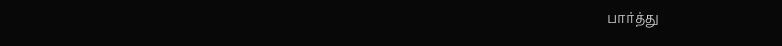பார்த்து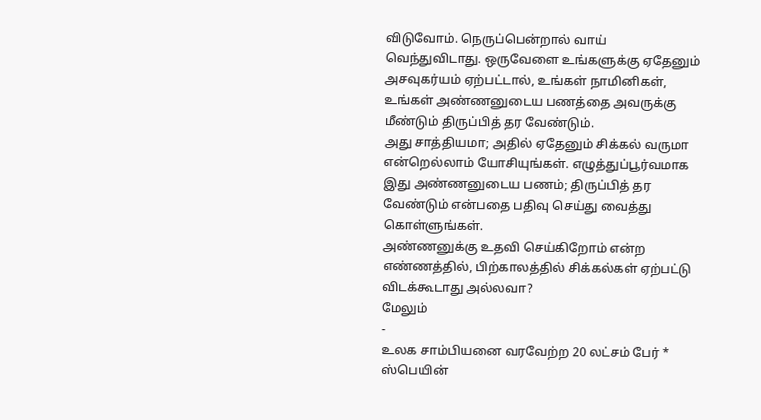விடுவோம். நெருப்பென்றால் வாய் வெந்துவிடாது. ஒருவேளை உங்களுக்கு ஏதேனும் அசவுகர்யம் ஏற்பட்டால், உங்கள் நாமினிகள், உங்கள் அண்ணனுடைய பணத்தை அவருக்கு மீண்டும் திருப்பித் தர வேண்டும்.
அது சாத்தியமா; அதில் ஏதேனும் சிக்கல் வருமா என்றெல்லாம் யோசியுங்கள். எழுத்துப்பூர்வமாக இது அண்ணனுடைய பணம்; திருப்பித் தர வேண்டும் என்பதை பதிவு செய்து வைத்து கொள்ளுங்கள்.
அண்ணனுக்கு உதவி செய்கிறோம் என்ற எண்ணத்தில், பிற்காலத்தில் சிக்கல்கள் ஏற்பட்டு விடக்கூடாது அல்லவா?
மேலும்
-
உலக சாம்பியனை வரவேற்ற 20 லட்சம் பேர் * ஸ்பெயின்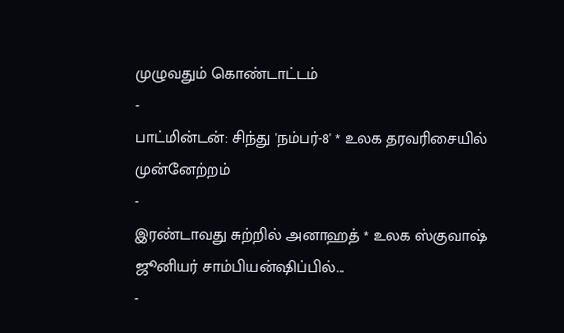முழுவதும் கொண்டாட்டம்
-
பாட்மின்டன்: சிந்து 'நம்பர்-8' * உலக தரவரிசையில் முன்னேற்றம்
-
இரண்டாவது சுற்றில் அனாஹத் * உலக ஸ்குவாஷ் ஜூனியர் சாம்பியன்ஷிப்பில்...
-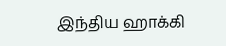இந்திய ஹாக்கி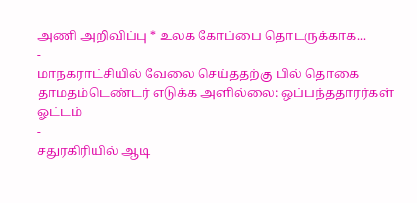அணி அறிவிப்பு * உலக கோப்பை தொடருக்காக...
-
மாநகராட்சியில் வேலை செய்ததற்கு பில் தொகை தாமதம்டெண்டர் எடுக்க அளில்லை: ஒப்பந்ததாரர்கள் ஓட்டம்
-
சதுரகிரியில் ஆடி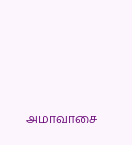அமாவாசை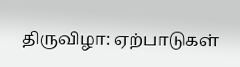திருவிழா: ஏற்பாடுகள்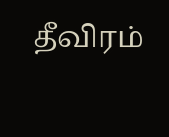தீவிரம்